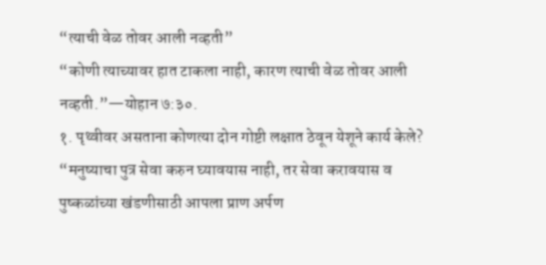“त्याची वेळ तोवर आली नव्हती”
“कोणी त्याच्यावर हात टाकला नाही, कारण त्याची वेळ तोवर आली नव्हती.”—योहान ७:३०.
१. पृथ्वीवर असताना कोणत्या दोन गोष्टी लक्षात ठेवून येशूने कार्य केले?
“मनुष्याचा पुत्र सेवा करुन घ्यावयास नाही, तर सेवा करावयास व पुष्कळांच्या खंडणीसाठी आपला प्राण अर्पण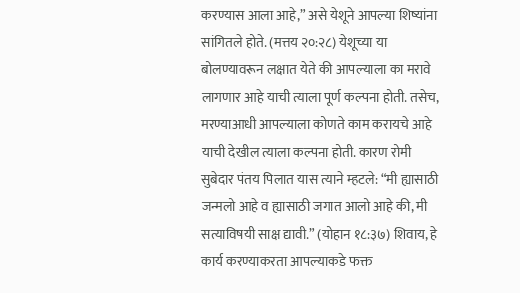करण्यास आला आहे,” असे येशूने आपल्या शिष्यांना सांगितले होते. (मत्तय २०:२८) येशूच्या या बोलण्यावरून लक्षात येते की आपल्याला का मरावे लागणार आहे याची त्याला पूर्ण कल्पना होती. तसेच, मरण्याआधी आपल्याला कोणते काम करायचे आहे याची देखील त्याला कल्पना होती. कारण रोमी सुबेदार पंतय पिलात यास त्याने म्हटले: “मी ह्यासाठी जन्मलो आहे व ह्यासाठी जगात आलो आहे की, मी सत्याविषयी साक्ष द्यावी.” (योहान १८:३७) शिवाय, हे कार्य करण्याकरता आपल्याकडे फक्त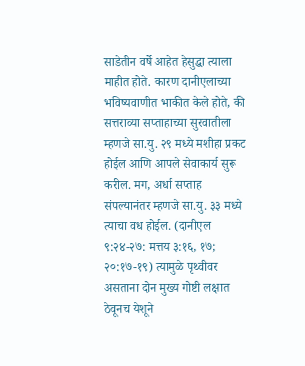साडेतीन वर्षे आहेत हेसुद्धा त्याला माहीत होते. कारण दानीएलाच्या भविष्यवाणीत भाकीत केले होते, की सत्तराव्या सप्ताहाच्या सुरवातीला म्हणजे सा.यु. २९ मध्ये मशीहा प्रकट होईल आणि आपले सेवाकार्य सुरू करील. मग, अर्धा सप्ताह संपल्यानंतर म्हणजे सा.यु. ३३ मध्ये त्याचा वध होईल. (दानीएल ९:२४-२७: मत्तय ३:१६, १७; २०:१७-१९) त्यामुळे पृथ्वीवर असताना दोन मुख्य गोष्टी लक्षात ठेवूनच येशूने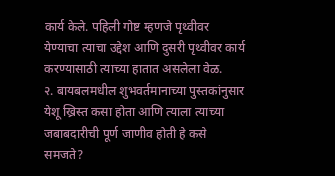कार्य केले. पहिली गोष्ट म्हणजे पृथ्वीवर येण्याचा त्याचा उद्देश आणि दुसरी पृथ्वीवर कार्य करण्यासाठी त्याच्या हातात असलेला वेळ.
२. बायबलमधील शुभवर्तमानाच्या पुस्तकांनुसार येशू ख्रिस्त कसा होता आणि त्याला त्याच्या जबाबदारीची पूर्ण जाणीव होती हे कसे समजते?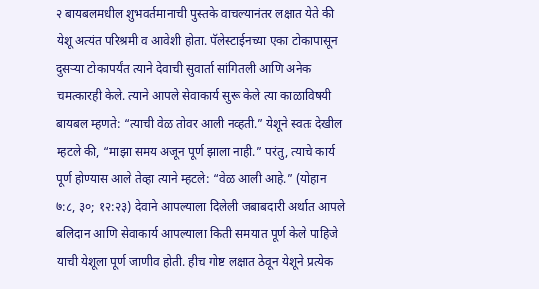२ बायबलमधील शुभवर्तमानाची पुस्तके वाचल्यानंतर लक्षात येते की येशू अत्यंत परिश्रमी व आवेशी होता. पॅलेस्टाईनच्या एका टोकापासून दुसऱ्या टोकापर्यंत त्याने देवाची सुवार्ता सांगितली आणि अनेक चमत्कारही केले. त्याने आपले सेवाकार्य सुरू केले त्या काळाविषयी बायबल म्हणते: “त्याची वेळ तोवर आली नव्हती.” येशूने स्वतः देखील म्हटले की, “माझा समय अजून पूर्ण झाला नाही.” परंतु, त्याचे कार्य पूर्ण होण्यास आले तेव्हा त्याने म्हटले: “वेळ आली आहे.” (योहान ७:८, ३०; १२:२३) देवाने आपल्याला दिलेली जबाबदारी अर्थात आपले बलिदान आणि सेवाकार्य आपल्याला किती समयात पूर्ण केले पाहिजे याची येशूला पूर्ण जाणीव होती. हीच गोष्ट लक्षात ठेवून येशूने प्रत्येक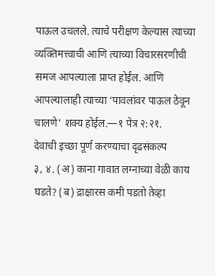पाऊल उचलले. त्याचे परीक्षण केल्यास त्याच्या व्यक्तिमत्त्वाची आणि त्याच्या विचारसरणीची समज आपल्याला प्राप्त होईल. आणि आपल्यालाही त्याच्या ‘पावलांवर पाऊल ठेवून चालणे’ शक्य होईल.—१ पेत्र २:२१.
देवाची इच्छा पूर्ण करण्याचा दृढसंकल्प
३, ४. (अ) काना गावात लग्नाच्या वेळी काय घडते? (ब) द्राक्षारस कमी पडतो तेव्हा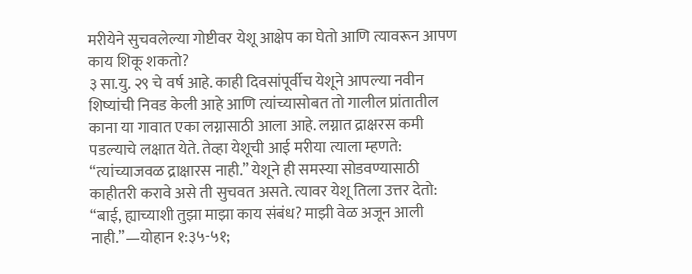मरीयेने सुचवलेल्या गोष्टीवर येशू आक्षेप का घेतो आणि त्यावरून आपण काय शिकू शकतो?
३ सा.यु. २९ चे वर्ष आहे. काही दिवसांपूर्वीच येशूने आपल्या नवीन शिष्यांची निवड केली आहे आणि त्यांच्यासोबत तो गालील प्रांतातील काना या गावात एका लग्नासाठी आला आहे. लग्नात द्राक्षरस कमी पडल्याचे लक्षात येते. तेव्हा येशूची आई मरीया त्याला म्हणते: “त्यांच्याजवळ द्राक्षारस नाही.” येशूने ही समस्या सोडवण्यासाठी काहीतरी करावे असे ती सुचवत असते. त्यावर येशू तिला उत्तर देतो: “बाई, ह्याच्याशी तुझा माझा काय संबंध? माझी वेळ अजून आली नाही.”—योहान १:३५-५१;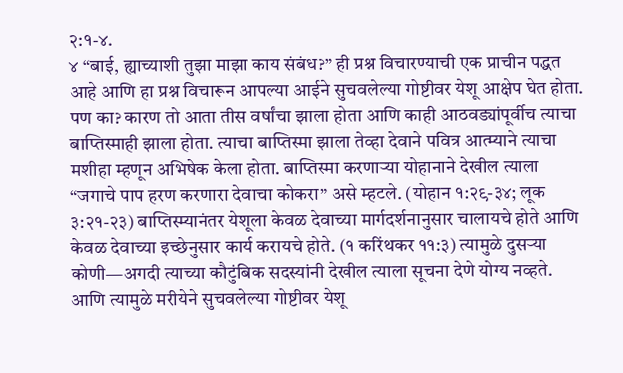२:१-४.
४ “बाई, ह्याच्याशी तुझा माझा काय संबंध?” ही प्रश्न विचारण्याची एक प्राचीन पद्धत आहे आणि हा प्रश्न विचारून आपल्या आईने सुचवलेल्या गोष्टीवर येशू आक्षेप घेत होता. पण का? कारण तो आता तीस वर्षांचा झाला होता आणि काही आठवड्यांपूर्वीच त्याचा बाप्तिस्माही झाला होता. त्याचा बाप्तिस्मा झाला तेव्हा देवाने पवित्र आत्म्याने त्याचा मशीहा म्हणून अभिषेक केला होता. बाप्तिस्मा करणाऱ्या योहानाने देखील त्याला “जगाचे पाप हरण करणारा देवाचा कोकरा” असे म्हटले. (योहान १:२९-३४; लूक ३:२१-२३) बाप्तिस्म्यानंतर येशूला केवळ देवाच्या मार्गदर्शनानुसार चालायचे होते आणि केवळ देवाच्या इच्छेनुसार कार्य करायचे होते. (१ करिंथकर ११:३) त्यामुळे दुसऱ्या कोणी—अगदी त्याच्या कौटुंबिक सदस्यांनी देखील त्याला सूचना देणे योग्य नव्हते. आणि त्यामुळे मरीयेने सुचवलेल्या गोष्टीवर येशू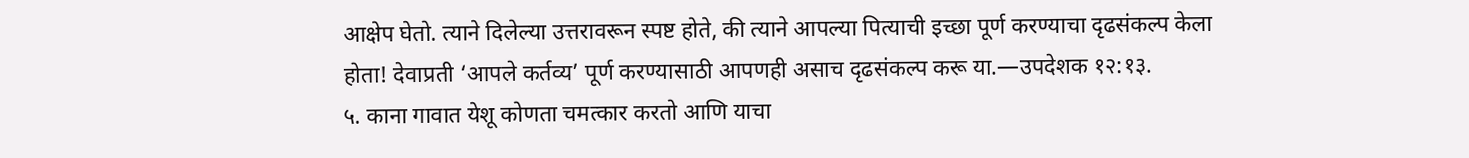आक्षेप घेतो. त्याने दिलेल्या उत्तरावरून स्पष्ट होते, की त्याने आपल्या पित्याची इच्छा पूर्ण करण्याचा दृढसंकल्प केला होता! देवाप्रती ‘आपले कर्तव्य’ पूर्ण करण्यासाठी आपणही असाच दृढसंकल्प करू या.—उपदेशक १२:१३.
५. काना गावात येशू कोणता चमत्कार करतो आणि याचा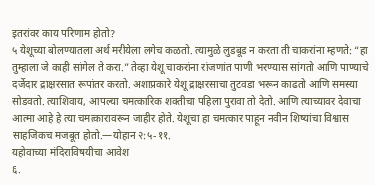इतरांवर काय परिणाम होतो?
५ येशूच्या बोलण्यातला अर्थ मरीयेला लगेच कळतो. त्यामुळे लुडबूड न करता ती चाकरांना म्हणते: “हा तुम्हाला जे काही सांगेल ते करा.” तेव्हा येशू चाकरांना रांजणांत पाणी भरण्यास सांगतो आणि पाण्याचे दर्जेदार द्राक्षरसात रूपांतर करतो. अशाप्रकारे येशू द्राक्षरसाचा तुटवडा भरून काढतो आणि समस्या सोडवतो. त्याशिवाय, आपल्या चमत्कारिक शक्तीचा पहिला पुरावा तो देतो. आणि त्याच्यावर देवाचा आत्मा आहे हे त्या चमत्कारावरून जाहीर होते. येशूचा हा चमत्कार पाहून नवीन शिष्यांचा विश्वास साहजिकच मजबूत होतो.—योहान २:५-११.
यहोवाच्या मंदिराविषयीचा आवेश
६.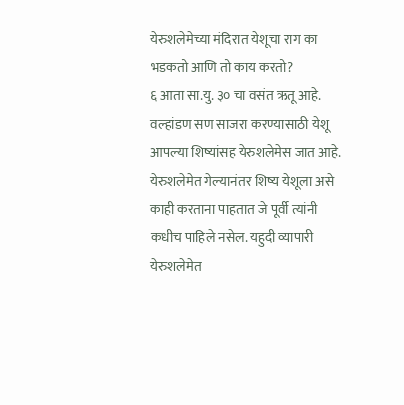येरुशलेमेच्या मंदिरात येशूचा राग का भडकतो आणि तो काय करतो?
६ आता सा.यु. ३० चा वसंत ऋतू आहे. वल्हांडण सण साजरा करण्यासाठी येशू आपल्या शिष्यांसह येरुशलेमेस जात आहे. येरुशलेमेत गेल्यानंतर शिष्य येशूला असे काही करताना पाहतात जे पूर्वी त्यांनी कधीच पाहिले नसेल. यहुदी व्यापारी येरुशलेमेत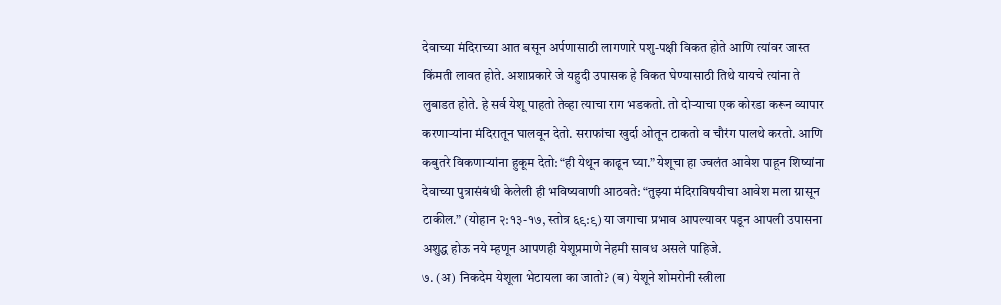देवाच्या मंदिराच्या आत बसून अर्पणासाठी लागणारे पशु-पक्षी विकत होते आणि त्यांवर जास्त किंमती लावत होते. अशाप्रकारे जे यहुदी उपासक हे विकत घेण्यासाठी तिथे यायचे त्यांना ते लुबाडत होते. हे सर्व येशू पाहतो तेव्हा त्याचा राग भडकतो. तो दोऱ्याचा एक कोरडा करून व्यापार करणाऱ्यांना मंदिरातून घालवून देतो. सराफांचा खुर्दा ओतून टाकतो व चौरंग पालथे करतो. आणि कबुतरे विकणाऱ्यांना हुकूम देतो: “ही येथून काढून घ्या.” येशूचा हा ज्वलंत आवेश पाहून शिष्यांना देवाच्या पुत्रासंबंधी केलेली ही भविष्यवाणी आठवते: “तुझ्या मंदिराविषयीचा आवेश मला ग्रासून टाकील.” (योहान २:१३-१७, स्तोत्र ६९:९) या जगाचा प्रभाव आपल्यावर पडून आपली उपासना अशुद्ध होऊ नये म्हणून आपणही येशूप्रमाणे नेहमी सावध असले पाहिजे.
७. (अ) निकदेम येशूला भेटायला का जातो? (ब) येशूने शोमरोनी स्त्रीला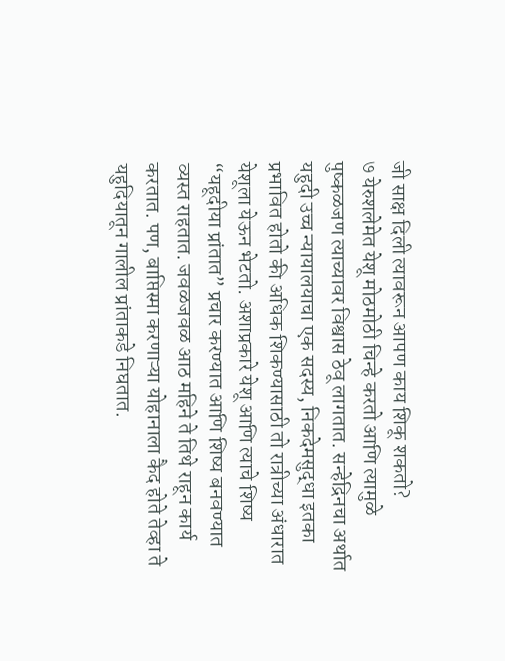जी साक्ष दिली त्यावरून आपण काय शिकू शकतो?
७ येरुशलेमेत येशू मोठमोठी चिन्हे करतो आणि त्यामुळे पुष्कळजण त्याच्यावर विश्वास ठेवू लागतात. सन्हेद्रिनचा अर्थात यहुदी उच्च न्यायालयाचा एक सदस्य, निकदेमसुद्धा इतका प्रभावित होतो की अधिक शिकण्यासाठी तो रात्रीच्या अंधारात येशूला येऊन भेटतो. अशाप्रकारे येशू आणि त्याचे शिष्य “यहूदीया प्रांतात” प्रचार करण्यात आणि शिष्य बनवण्यात व्यस्त राहतात. जवळजवळ आठ महिने ते तिथे राहून कार्य करतात. पण, बाप्तिस्मा करणाऱ्या योहानाला कैद होते तेव्हा ते यहुदियातून गालील प्रांताकडे निघतात.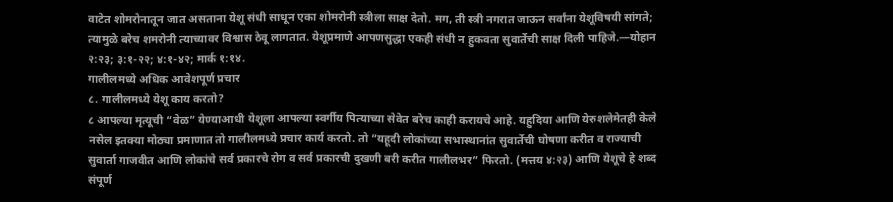वाटेत शोमरोनातून जात असताना येशू संधी साधून एका शोमरोनी स्त्रीला साक्ष देतो. मग, ती स्त्री नगरात जाऊन सर्वांना येशूविषयी सांगते; त्यामुळे बरेच शमरोनी त्याच्यावर विश्वास ठेवू लागतात. येशूप्रमाणे आपणसुद्धा एकही संधी न हुकवता सुवार्तेची साक्ष दिली पाहिजे.—योहान २:२३; ३:१-२२; ४:१-४२; मार्क १:१४.
गालीलमध्ये अधिक आवेशपूर्ण प्रचार
८. गालीलमध्ये येशू काय करतो?
८ आपल्या मृत्यूची “वेळ” येण्याआधी येशूला आपल्या स्वर्गीय पित्याच्या सेवेत बरेच काही करायचे आहे. यहुदिया आणि येरुशलेमेतही केले नसेल इतक्या मोठ्या प्रमाणात तो गालीलमध्ये प्रचार कार्य करतो. तो “यहूदी लोकांच्या सभास्थानांत सुवार्तेची घोषणा करीत व राज्याची सुवार्ता गाजवीत आणि लोकांचे सर्व प्रकारचे रोग व सर्व प्रकारची दुखणी बरी करीत गालीलभर” फिरतो. (मत्तय ४:२३) आणि येशूचे हे शब्द संपूर्ण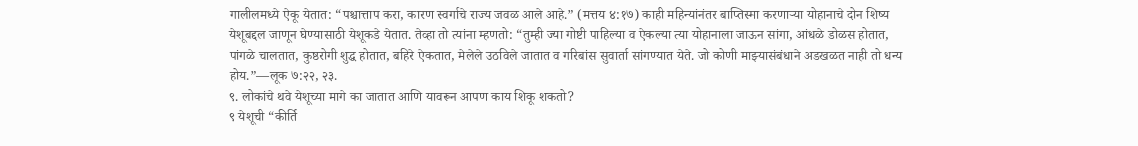गालीलमध्ये ऐकू येतात: “पश्चात्ताप करा, कारण स्वर्गाचे राज्य जवळ आले आहे.” (मत्तय ४:१७) काही महिन्यांनंतर बाप्तिस्मा करणाऱ्या योहानाचे दोन शिष्य येशूबद्दल जाणून घेण्यासाठी येशूकडे येतात. तेव्हा तो त्यांना म्हणतो: “तुम्ही ज्या गोष्टी पाहिल्या व ऐकल्या त्या योहानाला जाऊन सांगा, आंधळे डोळस होतात, पांगळे चालतात, कुष्ठरोगी शुद्ध होतात, बहिरे ऐकतात, मेलेले उठविले जातात व गरिबांस सुवार्ता सांगण्यात येते. जो कोणी माझ्यासंबंधाने अडखळत नाही तो धन्य होय.”—लूक ७:२२, २३.
९. लोकांचे थवे येशूच्या मागे का जातात आणि यावरून आपण काय शिकू शकतो?
९ येशूची “कीर्ति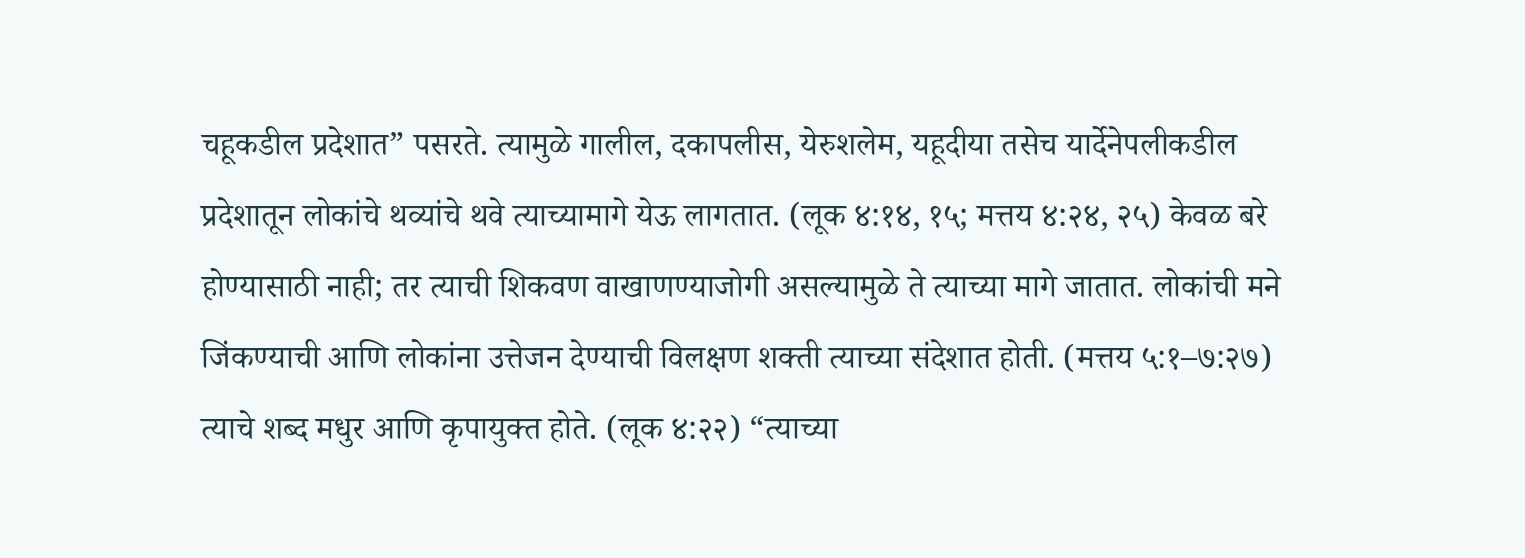चहूकडील प्रदेशात” पसरते. त्यामुळे गालील, दकापलीस, येरुशलेम, यहूदीया तसेच यार्देनेपलीकडील प्रदेशातून लोकांचे थव्यांचे थवे त्याच्यामागे येऊ लागतात. (लूक ४:१४, १५; मत्तय ४:२४, २५) केवळ बरे होण्यासाठी नाही; तर त्याची शिकवण वाखाणण्याजोगी असल्यामुळे ते त्याच्या मागे जातात. लोकांची मने जिंकण्याची आणि लोकांना उत्तेजन देण्याची विलक्षण शक्ती त्याच्या संदेशात होती. (मत्तय ५:१–७:२७) त्याचे शब्द मधुर आणि कृपायुक्त होते. (लूक ४:२२) “त्याच्या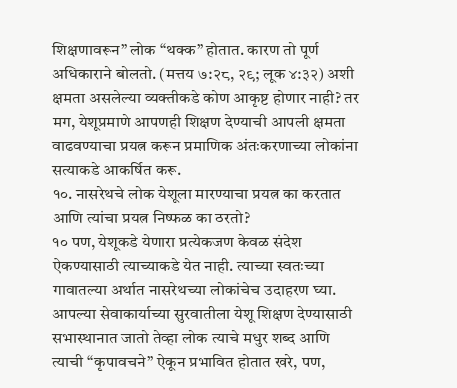शिक्षणावरून” लोक “थक्क” होतात. कारण तो पूर्ण अधिकाराने बोलतो. (मत्तय ७:२८, २९; लूक ४:३२) अशी क्षमता असलेल्या व्यक्तीकडे कोण आकृष्ट होणार नाही? तर मग, येशूप्रमाणे आपणही शिक्षण देण्याची आपली क्षमता वाढवण्याचा प्रयत्न करून प्रमाणिक अंतःकरणाच्या लोकांना सत्याकडे आकर्षित करू.
१०. नासरेथचे लोक येशूला मारण्याचा प्रयत्न का करतात आणि त्यांचा प्रयत्न निष्फळ का ठरतो?
१० पण, येशूकडे येणारा प्रत्येकजण केवळ संदेश ऐकण्यासाठी त्याच्याकडे येत नाही. त्याच्या स्वतःच्या गावातल्या अर्थात नासरेथच्या लोकांचेच उदाहरण घ्या. आपल्या सेवाकार्याच्या सुरवातीला येशू शिक्षण देण्यासाठी सभास्थानात जातो तेव्हा लोक त्याचे मधुर शब्द आणि त्याची “कृपावचने” ऐकून प्रभावित होतात खरे, पण,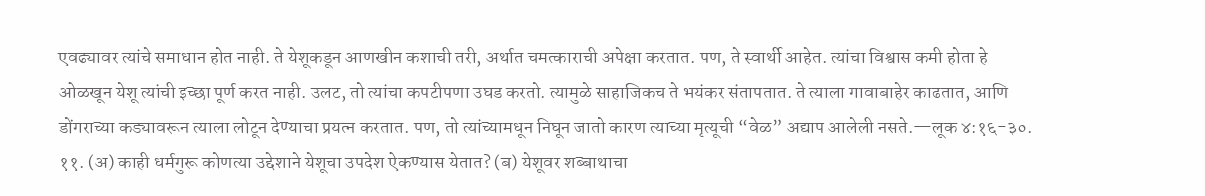एवढ्यावर त्यांचे समाधान होत नाही. ते येशूकडून आणखीन कशाची तरी, अर्थात चमत्काराची अपेक्षा करतात. पण, ते स्वार्थी आहेत. त्यांचा विश्वास कमी होता हे ओळखून येशू त्यांची इच्छा पूर्ण करत नाही. उलट, तो त्यांचा कपटीपणा उघड करतो. त्यामुळे साहाजिकच ते भयंकर संतापतात. ते त्याला गावाबाहेर काढतात, आणि डोंगराच्या कड्यावरून त्याला लोटून देण्याचा प्रयत्न करतात. पण, तो त्यांच्यामधून निघून जातो कारण त्याच्या मृत्यूची “वेळ” अद्याप आलेली नसते.—लूक ४:१६-३०.
११. (अ) काही धर्मगुरू कोणत्या उद्देशाने येशूचा उपदेश ऐकण्यास येतात? (ब) येशूवर शब्बाथाचा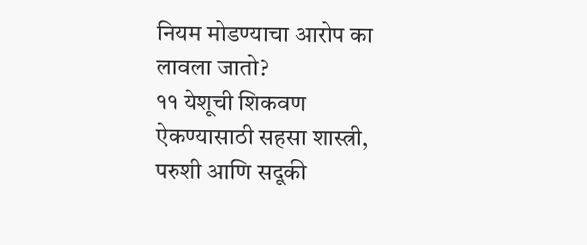नियम मोडण्याचा आरोप का लावला जातो?
११ येशूची शिकवण ऐकण्यासाठी सहसा शास्त्री, परुशी आणि सदूकी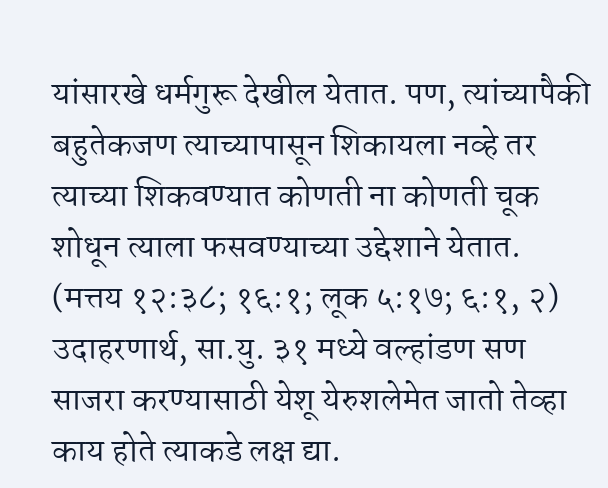यांसारखे धर्मगुरू देखील येतात. पण, त्यांच्यापैकी बहुतेकजण त्याच्यापासून शिकायला नव्हे तर त्याच्या शिकवण्यात कोणती ना कोणती चूक शोधून त्याला फसवण्याच्या उद्देशाने येतात. (मत्तय १२:३८; १६:१; लूक ५:१७; ६:१, २) उदाहरणार्थ, सा.यु. ३१ मध्ये वल्हांडण सण साजरा करण्यासाठी येशू येरुशलेमेत जातो तेव्हा काय होते त्याकडे लक्ष द्या.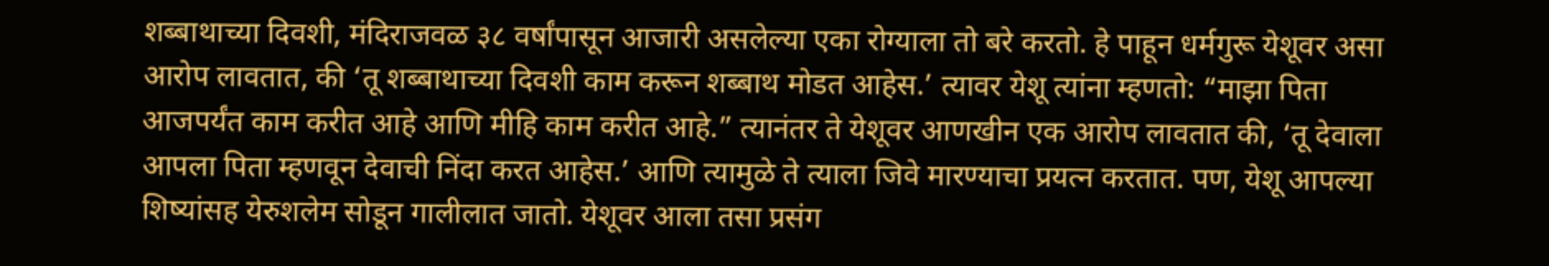शब्बाथाच्या दिवशी, मंदिराजवळ ३८ वर्षांपासून आजारी असलेल्या एका रोग्याला तो बरे करतो. हे पाहून धर्मगुरू येशूवर असा आरोप लावतात, की ‘तू शब्बाथाच्या दिवशी काम करून शब्बाथ मोडत आहेस.’ त्यावर येशू त्यांना म्हणतो: “माझा पिता आजपर्यंत काम करीत आहे आणि मीहि काम करीत आहे.” त्यानंतर ते येशूवर आणखीन एक आरोप लावतात की, ‘तू देवाला आपला पिता म्हणवून देवाची निंदा करत आहेस.’ आणि त्यामुळे ते त्याला जिवे मारण्याचा प्रयत्न करतात. पण, येशू आपल्या शिष्यांसह येरुशलेम सोडून गालीलात जातो. येशूवर आला तसा प्रसंग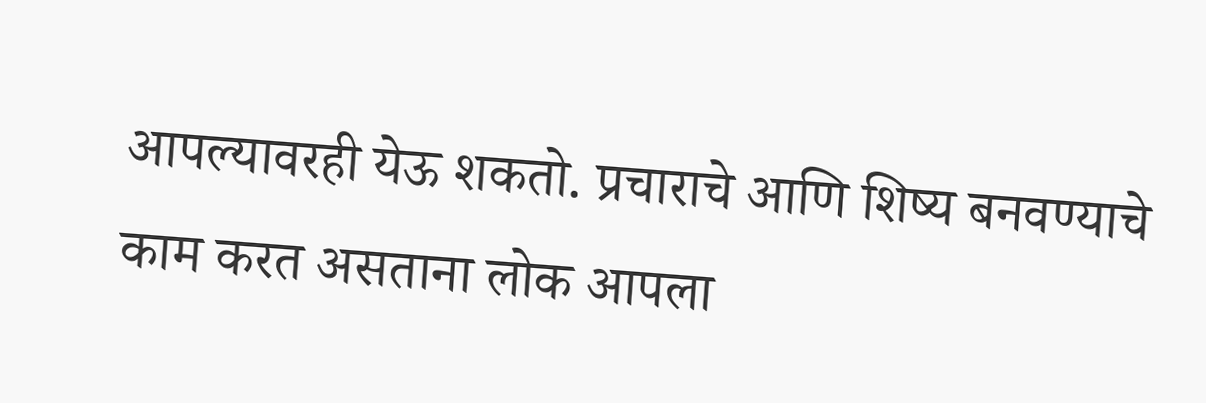आपल्यावरही येऊ शकतो. प्रचाराचे आणि शिष्य बनवण्याचे काम करत असताना लोक आपला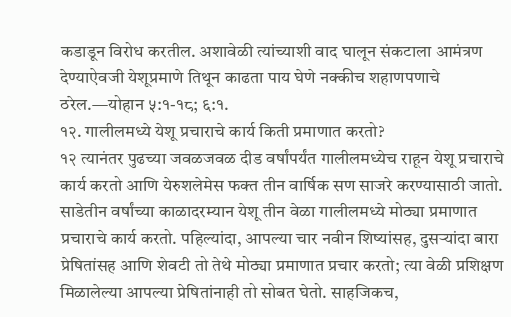कडाडून विरोध करतील. अशावेळी त्यांच्याशी वाद घालून संकटाला आमंत्रण देण्याऐवजी येशूप्रमाणे तिथून काढता पाय घेणे नक्कीच शहाणपणाचे ठरेल.—योहान ५:१-१८; ६:१.
१२. गालीलमध्ये येशू प्रचाराचे कार्य किती प्रमाणात करतो?
१२ त्यानंतर पुढच्या जवळजवळ दीड वर्षांपर्यंत गालीलमध्येच राहून येशू प्रचाराचे कार्य करतो आणि येरुशलेमेस फक्त तीन वार्षिक सण साजरे करण्यासाठी जातो. साडेतीन वर्षांच्या काळादरम्यान येशू तीन वेळा गालीलमध्ये मोठ्या प्रमाणात प्रचाराचे कार्य करतो. पहिल्यांदा, आपल्या चार नवीन शिष्यांसह, दुसऱ्यांदा बारा प्रेषितांसह आणि शेवटी तो तेथे मोठ्या प्रमाणात प्रचार करतो; त्या वेळी प्रशिक्षण मिळालेल्या आपल्या प्रेषितांनाही तो सोबत घेतो. साहजिकच,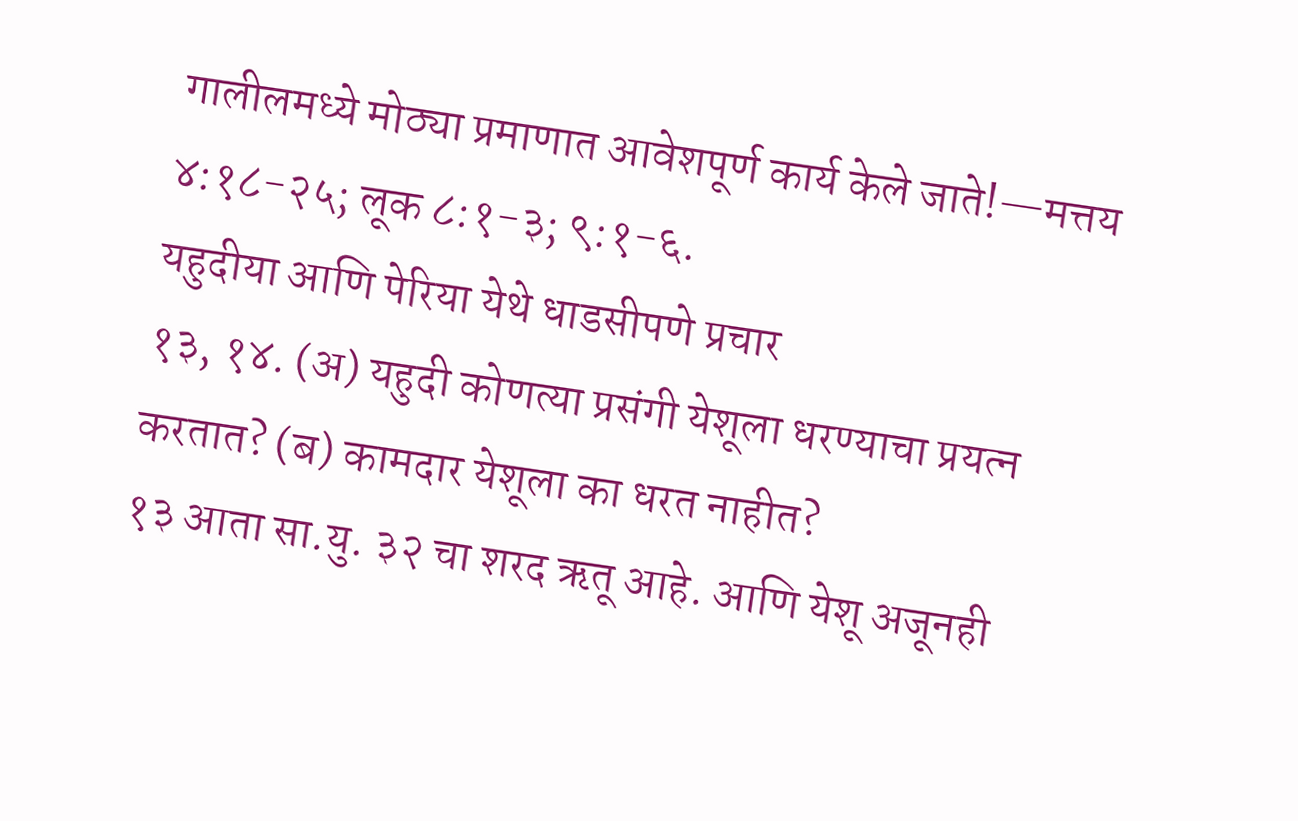गालीलमध्ये मोठ्या प्रमाणात आवेशपूर्ण कार्य केले जाते!—मत्तय ४:१८-२५; लूक ८:१-३; ९:१-६.
यहुदीया आणि पेरिया येथे धाडसीपणे प्रचार
१३, १४. (अ) यहुदी कोणत्या प्रसंगी येशूला धरण्याचा प्रयत्न करतात? (ब) कामदार येशूला का धरत नाहीत?
१३ आता सा.यु. ३२ चा शरद ऋतू आहे. आणि येशू अजूनही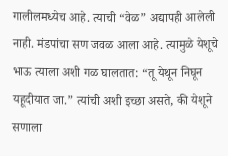गालीलमध्येच आहे. त्याची “वेळ” अद्यापही आलेली नाही. मंडपांचा सण जवळ आला आहे. त्यामुळे येशूचे भाऊ त्याला अशी गळ घालतात: “तू येथून निघून यहूदीयात जा.” त्यांची अशी इच्छा असते, की येशूने सणाला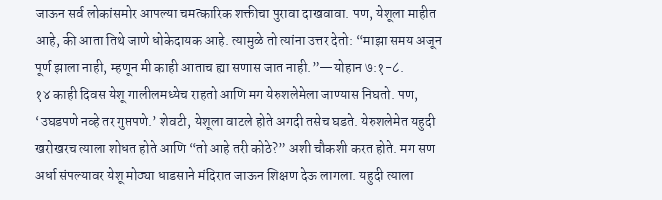जाऊन सर्व लोकांसमोर आपल्या चमत्कारिक शक्तीचा पुरावा दाखवावा. पण, येशूला माहीत आहे, की आता तिथे जाणे धोकेदायक आहे. त्यामुळे तो त्यांना उत्तर देतो: “माझा समय अजून पूर्ण झाला नाही, म्हणून मी काही आताच ह्या सणास जात नाही.”—योहान ७:१-८.
१४ काही दिवस येशू गालीलमध्येच राहतो आणि मग येरुशलेमेला जाण्यास निघतो. पण, ‘उघडपणे नव्हे तर गुप्तपणे.’ शेवटी, येशूला वाटले होते अगदी तसेच घडते. येरुशलेमेत यहुदी खरोखरच त्याला शोधत होते आणि “तो आहे तरी कोठे?” अशी चौकशी करत होते. मग सण अर्धा संपल्यावर येशू मोठ्या धाडसाने मंदिरात जाऊन शिक्षण देऊ लागला. यहुदी त्याला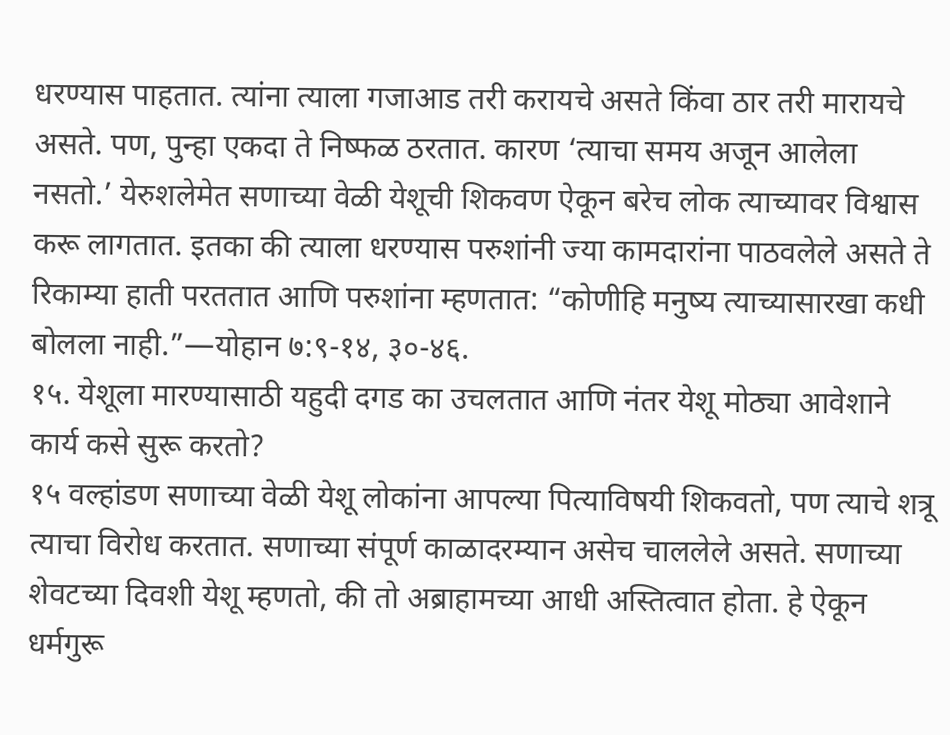धरण्यास पाहतात. त्यांना त्याला गजाआड तरी करायचे असते किंवा ठार तरी मारायचे असते. पण, पुन्हा एकदा ते निष्फळ ठरतात. कारण ‘त्याचा समय अजून आलेला नसतो.’ येरुशलेमेत सणाच्या वेळी येशूची शिकवण ऐकून बरेच लोक त्याच्यावर विश्वास करू लागतात. इतका की त्याला धरण्यास परुशांनी ज्या कामदारांना पाठवलेले असते ते रिकाम्या हाती परततात आणि परुशांना म्हणतात: “कोणीहि मनुष्य त्याच्यासारखा कधी बोलला नाही.”—योहान ७:९-१४, ३०-४६.
१५. येशूला मारण्यासाठी यहुदी दगड का उचलतात आणि नंतर येशू मोठ्या आवेशाने कार्य कसे सुरू करतो?
१५ वल्हांडण सणाच्या वेळी येशू लोकांना आपल्या पित्याविषयी शिकवतो, पण त्याचे शत्रू त्याचा विरोध करतात. सणाच्या संपूर्ण काळादरम्यान असेच चाललेले असते. सणाच्या शेवटच्या दिवशी येशू म्हणतो, की तो अब्राहामच्या आधी अस्तित्वात होता. हे ऐकून धर्मगुरू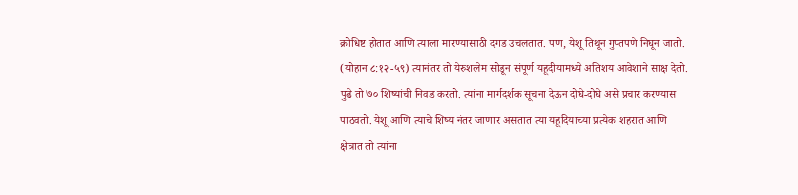क्रोधिष्ट होतात आणि त्याला मारण्यासाठी दगड उचलतात. पण, येशू तिथून गुप्तपणे निघून जातो. (योहान ८:१२-५९) त्यानंतर तो येरुशलेम सोडून संपूर्ण यहूदीयामध्ये अतिशय आवेशाने साक्ष देतो. पुढे तो ७० शिष्यांची निवड करतो. त्यांना मार्गदर्शक सूचना देऊन दोघे-दोघे असे प्रचार करण्यास पाठवतो. येशू आणि त्याचे शिष्य नंतर जाणार असतात त्या यहूदियाच्या प्रत्येक शहरात आणि क्षेत्रात तो त्यांना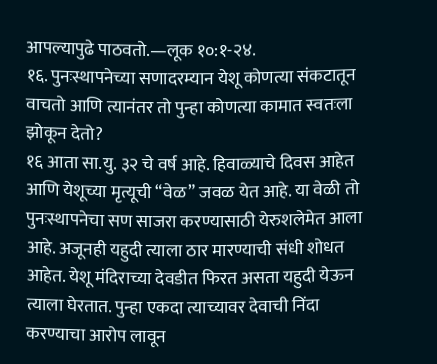आपल्यापुढे पाठवतो.—लूक १०:१-२४.
१६. पुनःस्थापनेच्या सणादरम्यान येशू कोणत्या संकटातून वाचतो आणि त्यानंतर तो पुन्हा कोणत्या कामात स्वतःला झोकून देतो?
१६ आता सा.यु. ३२ चे वर्ष आहे. हिवाळ्याचे दिवस आहेत आणि येशूच्या मृत्यूची “वेळ” जवळ येत आहे. या वेळी तो पुनःस्थापनेचा सण साजरा करण्यासाठी येरुशलेमेत आला आहे. अजूनही यहुदी त्याला ठार मारण्याची संधी शोधत आहेत. येशू मंदिराच्या देवडीत फिरत असता यहुदी येऊन त्याला घेरतात. पुन्हा एकदा त्याच्यावर देवाची निंदा करण्याचा आरोप लावून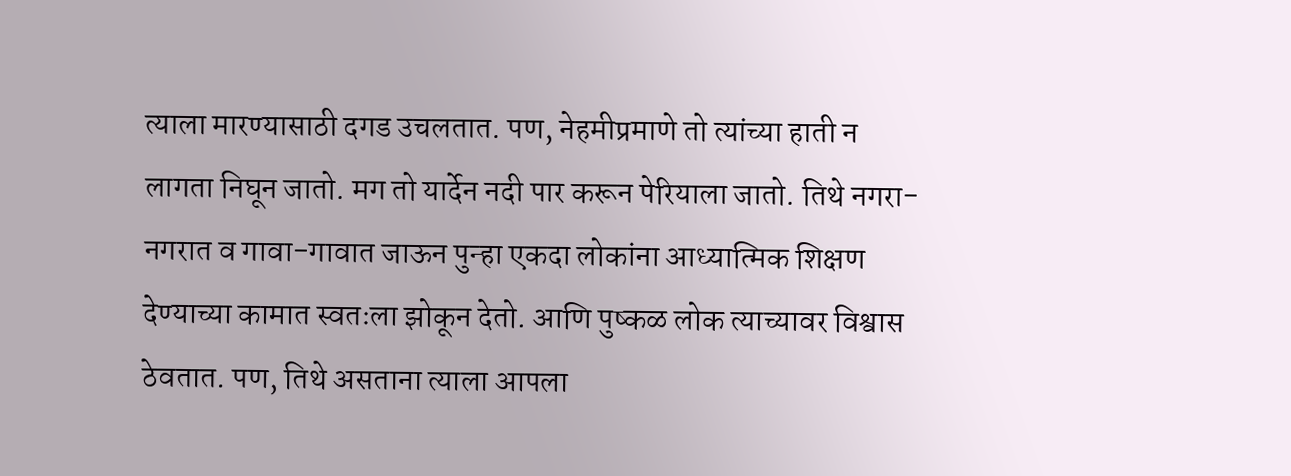त्याला मारण्यासाठी दगड उचलतात. पण, नेहमीप्रमाणे तो त्यांच्या हाती न लागता निघून जातो. मग तो यार्देन नदी पार करून पेरियाला जातो. तिथे नगरा-नगरात व गावा-गावात जाऊन पुन्हा एकदा लोकांना आध्यात्मिक शिक्षण देण्याच्या कामात स्वतःला झोकून देतो. आणि पुष्कळ लोक त्याच्यावर विश्वास ठेवतात. पण, तिथे असताना त्याला आपला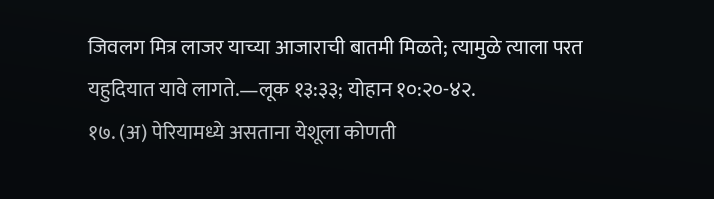जिवलग मित्र लाजर याच्या आजाराची बातमी मिळते; त्यामुळे त्याला परत यहुदियात यावे लागते.—लूक १३:३३; योहान १०:२०-४२.
१७. (अ) पेरियामध्ये असताना येशूला कोणती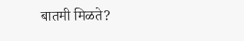बातमी मिळते?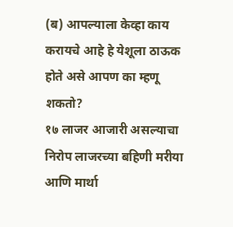(ब) आपल्याला केव्हा काय करायचे आहे हे येशूला ठाऊक होते असे आपण का म्हणू शकतो?
१७ लाजर आजारी असल्याचा निरोप लाजरच्या बहिणी मरीया आणि मार्था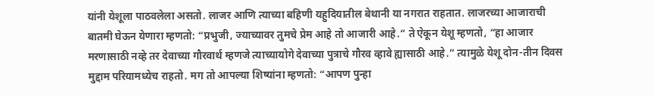यांनी येशूला पाठवलेला असतो. लाजर आणि त्याच्या बहिणी यहुदियातील बेथानी या नगरात राहतात. लाजरच्या आजाराची बातमी घेऊन येणारा म्हणतो: “प्रभुजी, ज्याच्यावर तुमचे प्रेम आहे तो आजारी आहे.” ते ऐकून येशू म्हणतो, “हा आजार मरणासाठी नव्हे तर देवाच्या गौरवार्थ म्हणजे त्याच्यायोगे देवाच्या पुत्राचे गौरव व्हावे ह्यासाठी आहे.” त्यामुळे येशू दोन-तीन दिवस मुद्दाम परियामध्येच राहतो. मग तो आपल्या शिष्यांना म्हणतो: “आपण पुन्हा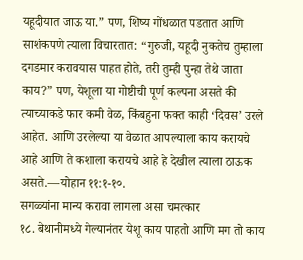यहूदीयात जाऊ या.” पण, शिष्य गोंधळात पडतात आणि साशंकपणे त्याला विचारतात: “गुरुजी, यहूदी नुकतेच तुम्हाला दगडमार करावयास पाहत होते, तरी तुम्ही पुन्हा तेथे जाता काय?” पण, येशूला या गोष्टीची पूर्ण कल्पना असते की त्याच्याकडे फार कमी वेळ, किंबहुना फक्त काही ‘दिवस’ उरले आहेत. आणि उरलेल्या या वेळात आपल्याला काय करायचे आहे आणि ते कशाला करायचे आहे हे देखील त्याला ठाऊक असते.—योहान ११:१-१०.
सगळ्यांना मान्य करावा लागला असा चमत्कार
१८. बेथानीमध्ये गेल्यानंतर येशू काय पाहतो आणि मग तो काय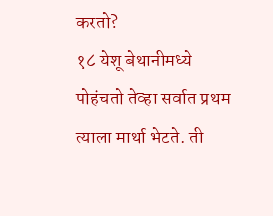करतो?
१८ येशू बेथानीमध्ये पोहंचतो तेव्हा सर्वात प्रथम त्याला मार्था भेटते. ती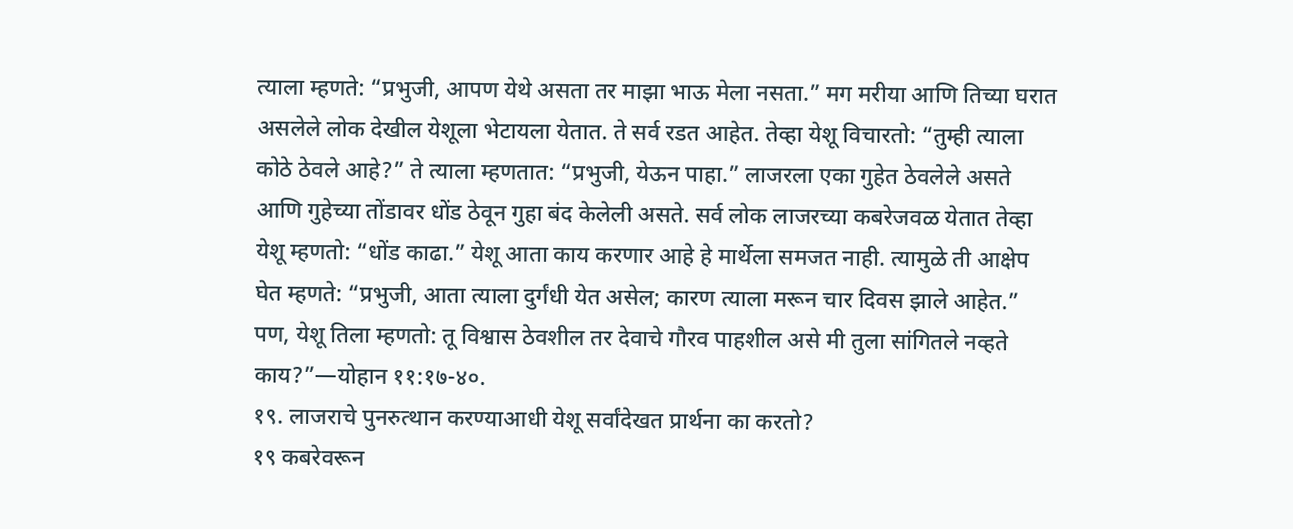त्याला म्हणते: “प्रभुजी, आपण येथे असता तर माझा भाऊ मेला नसता.” मग मरीया आणि तिच्या घरात असलेले लोक देखील येशूला भेटायला येतात. ते सर्व रडत आहेत. तेव्हा येशू विचारतो: “तुम्ही त्याला कोठे ठेवले आहे?” ते त्याला म्हणतात: “प्रभुजी, येऊन पाहा.” लाजरला एका गुहेत ठेवलेले असते आणि गुहेच्या तोंडावर धोंड ठेवून गुहा बंद केलेली असते. सर्व लोक लाजरच्या कबरेजवळ येतात तेव्हा येशू म्हणतो: “धोंड काढा.” येशू आता काय करणार आहे हे मार्थेला समजत नाही. त्यामुळे ती आक्षेप घेत म्हणते: “प्रभुजी, आता त्याला दुर्गंधी येत असेल; कारण त्याला मरून चार दिवस झाले आहेत.” पण, येशू तिला म्हणतो: तू विश्वास ठेवशील तर देवाचे गौरव पाहशील असे मी तुला सांगितले नव्हते काय?”—योहान ११:१७-४०.
१९. लाजराचे पुनरुत्थान करण्याआधी येशू सर्वांदेखत प्रार्थना का करतो?
१९ कबरेवरून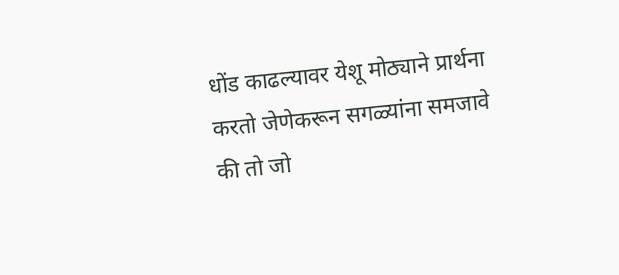धोंड काढल्यावर येशू मोठ्याने प्रार्थना करतो जेणेकरून सगळ्यांना समजावे की तो जो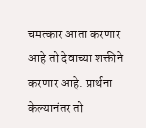चमत्कार आता करणार आहे तो देवाच्या शक्तीने करणार आहे. प्रार्थना केल्यानंतर तो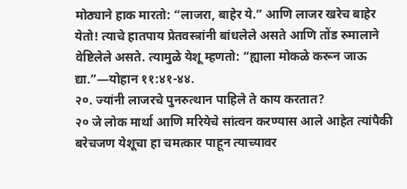मोठ्याने हाक मारतो: “लाजरा, बाहेर ये.” आणि लाजर खरेच बाहेर येतो! त्याचे हातपाय प्रेतवस्त्रांनी बांधलेले असते आणि तोंड रुमालाने वेष्टिलेले असते. त्यामुळे येशू म्हणतो: “ह्याला मोकळे करून जाऊ द्या.”—योहान ११:४१-४४.
२०. ज्यांनी लाजरचे पुनरुत्थान पाहिले ते काय करतात?
२० जे लोक मार्था आणि मरियेचे सांत्वन करण्यास आले आहेत त्यांपैकी बरेचजण येशूचा हा चमत्कार पाहून त्याच्यावर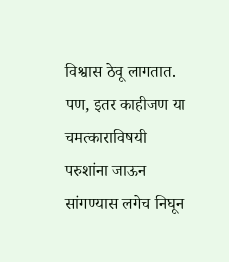विश्वास ठेवू लागतात. पण, इतर काहीजण या चमत्काराविषयी परुशांना जाऊन सांगण्यास लगेच निघून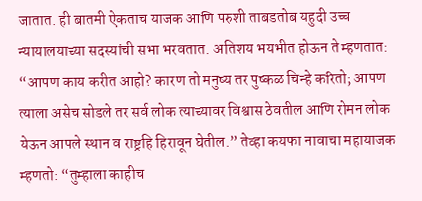जातात. ही बातमी ऐकताच याजक आणि परुशी ताबडतोब यहुदी उच्च न्यायालयाच्या सदस्यांची सभा भरवतात. अतिशय भयभीत होऊन ते म्हणतात: “आपण काय करीत आहो? कारण तो मनुष्य तर पुष्कळ चिन्हे करितो; आपण त्याला असेच सोडले तर सर्व लोक त्याच्यावर विश्वास ठेवतील आणि रोमन लोक येऊन आपले स्थान व राष्ट्रहि हिरावून घेतील.” तेव्हा कयफा नावाचा महायाजक म्हणतो: “तुम्हाला काहीच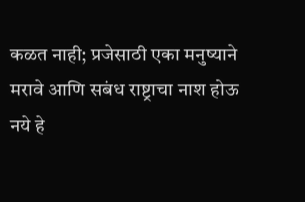कळत नाही; प्रजेसाठी एका मनुष्याने मरावे आणि सबंध राष्ट्राचा नाश होऊ नये हे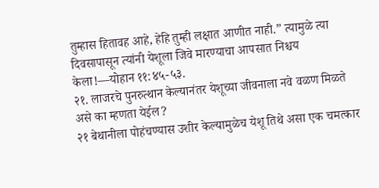तुम्हास हितावह आहे, हेहि तुम्ही लक्षात आणीत नाही.” त्यामुळे त्या दिवसापासून त्यांनी येशूला जिवे मारण्याचा आपसात निश्चय केला!—योहान ११:४५-५३.
२१. लाजरचे पुनरुत्थान केल्यानंतर येशूच्या जीवनाला नवे वळण मिळते असे का म्हणता येईल?
२१ बेथानीला पोहंचण्यास उशीर केल्यामुळेच येशू तिथे असा एक चमत्कार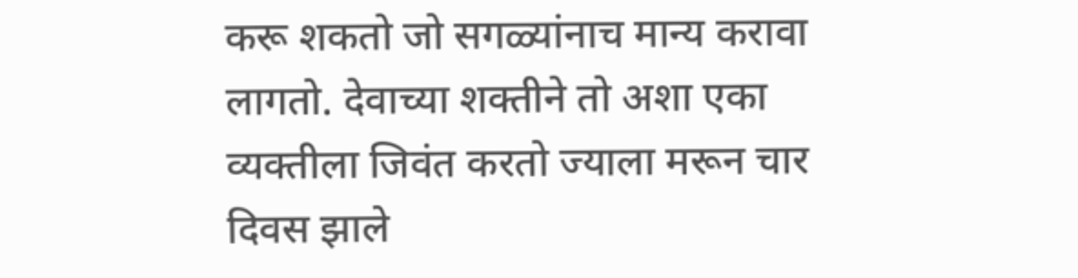करू शकतो जो सगळ्यांनाच मान्य करावा लागतो. देवाच्या शक्तीने तो अशा एका व्यक्तीला जिवंत करतो ज्याला मरून चार दिवस झाले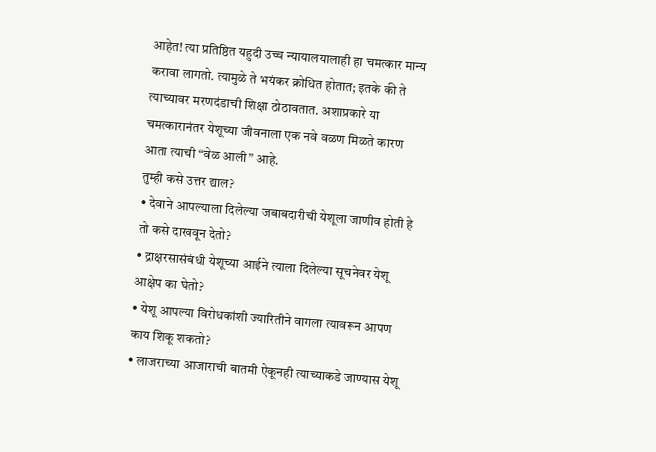आहेत! त्या प्रतिष्ठित यहुदी उच्च न्यायालयालाही हा चमत्कार मान्य करावा लागतो. त्यामुळे ते भयंकर क्रोधित होतात; इतके की ते त्याच्यावर मरणदंडाची शिक्षा ठोठावतात. अशाप्रकारे या चमत्कारानंतर येशूच्या जीवनाला एक नवे वळण मिळते कारण आता त्याची “वेळ आली” आहे.
तुम्ही कसे उत्तर द्याल?
• देवाने आपल्याला दिलेल्या जबाबदारीची येशूला जाणीव होती हे तो कसे दाखवून देतो?
• द्राक्षरसासंबंधी येशूच्या आईने त्याला दिलेल्या सूचनेवर येशू आक्षेप का घेतो?
• येशू आपल्या विरोधकांशी ज्यारितीने वागला त्यावरून आपण काय शिकू शकतो?
• लाजराच्या आजाराची बातमी ऐकूनही त्याच्याकडे जाण्यास येशू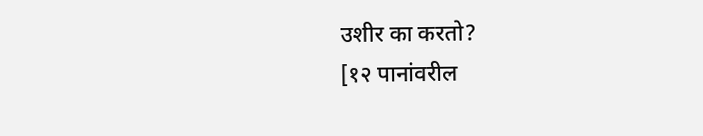उशीर का करतो?
[१२ पानांवरील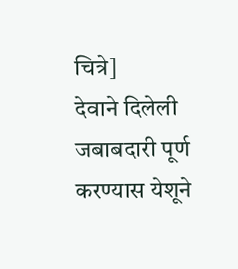चित्रे]
देवाने दिलेली जबाबदारी पूर्ण करण्यास येशूने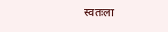स्वतःला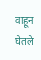वाहून घेतले